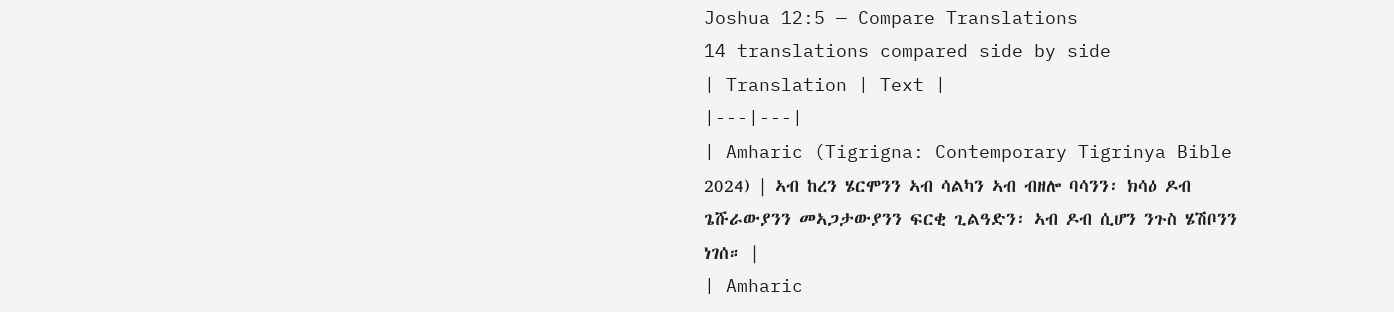Joshua 12:5 — Compare Translations
14 translations compared side by side
| Translation | Text |
|---|---|
| Amharic (Tigrigna: Contemporary Tigrinya Bible 2024) | ኣብ ከረን ሄርሞንን ኣብ ሳልካን ኣብ ብዘሎ ባሳንን፡ ክሳዕ ዶብ ጌሹራውያንን መኣጋታውያንን ፍርቂ ጊልዓድን፡ ኣብ ዶብ ሲሆን ንጉስ ሄሽቦንን ነገሰ። |
| Amharic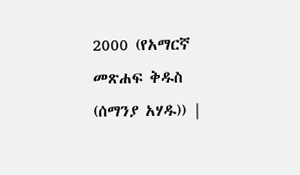2000 (የአማርኛ መጽሐፍ ቅዱስ (ሰማንያ አሃዱ)) |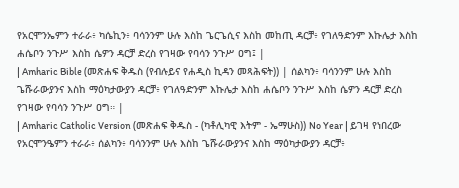የአርሞንኤምን ተራራ፥ ካሴኪን፥ ባሳንንም ሁሉ እስከ ጌርጌሲና እስከ መከጢ ዳርቻ፥ የገለዓድንም እኩሌታ እስከ ሐሴቦን ንጉሥ እስከ ሴዎን ዳርቻ ድረስ የገዛው የባሳን ንጉሥ ዐግ፤ |
| Amharic Bible (መጽሐፍ ቅዱስ (የብሉይና የሐዲስ ኪዳን መጻሕፍት)) | ሰልካን፥ ባሳንንም ሁሉ እስከ ጌሹራውያንና እስከ ማዕካታውያን ዳርቻ፥ የገለዓድንም እኩሌታ እስከ ሐሴቦን ንጉሥ እስከ ሴዎን ዳርቻ ድረስ የገዛው የባሳን ንጉሥ ዐግ። |
| Amharic Catholic Version (መጽሐፍ ቅዱስ - (ካቶሊካዊ እትም - ኤማሁስ)) No Year | ይገዛ የነበረው የአርሞንዔምን ተራራ፥ ሰልካን፥ ባሳንንም ሁሉ እስከ ጌሹራውያንና እስከ ማዕካታውያን ዳርቻ፥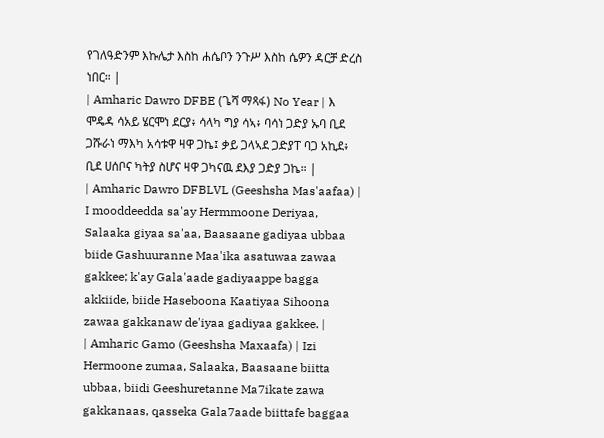የገለዓድንም እኩሌታ እስከ ሐሴቦን ንጉሥ እስከ ሴዎን ዳርቻ ድረስ ነበር። |
| Amharic Dawro DFBE (ጌሻ ማጻፋ) No Year | እ ሞዴዳ ሳአይ ሄርሞነ ደርያ፥ ሳላካ ግያ ሳኣ፥ ባሳነ ጋድያ ኡባ ቢደ ጋሹራነ ማእካ አሳቱዋ ዛዋ ጋኬ፤ ቃይ ጋላኣደ ጋድያፐ ባጋ አኪደ፥ ቢደ ሀሰቦና ካትያ ስሆና ዛዋ ጋካናዉ ደእያ ጋድያ ጋኬ። |
| Amharic Dawro DFBLVL (Geeshsha Mas'aafaa) | I mooddeedda sa'ay Hermmoone Deriyaa, Salaaka giyaa sa'aa, Baasaane gadiyaa ubbaa biide Gashuuranne Maa'ika asatuwaa zawaa gakkee; k'ay Gala'aade gadiyaappe bagga akkiide, biide Haseboona Kaatiyaa Sihoona zawaa gakkanaw de'iyaa gadiyaa gakkee. |
| Amharic Gamo (Geeshsha Maxaafa) | Izi Hermoone zumaa, Salaaka, Baasaane biitta ubbaa, biidi Geeshuretanne Ma7ikate zawa gakkanaas, qasseka Gala7aade biittafe baggaa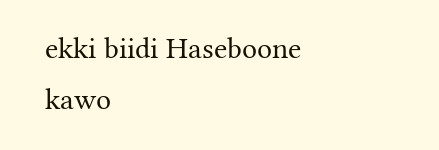ekki biidi Haseboone kawo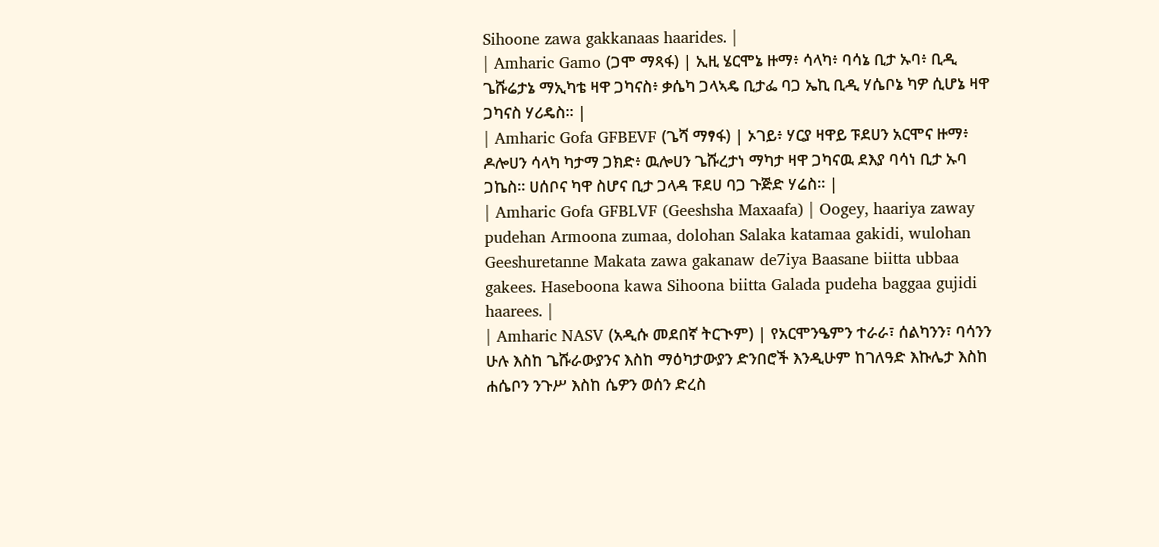Sihoone zawa gakkanaas haarides. |
| Amharic Gamo (ጋሞ ማጻፋ) | ኢዚ ሄርሞኔ ዙማ፥ ሳላካ፥ ባሳኔ ቢታ ኡባ፥ ቢዲ ጌሹሬታኔ ማኢካቴ ዛዋ ጋካናስ፥ ቃሴካ ጋላኣዴ ቢታፌ ባጋ ኤኪ ቢዲ ሃሴቦኔ ካዎ ሲሆኔ ዛዋ ጋካናስ ሃሪዴስ። |
| Amharic Gofa GFBEVF (ጌሻ ማፃፋ) | ኦገይ፥ ሃርያ ዛዋይ ፑደሀን አርሞና ዙማ፥ ዶሎሀን ሳላካ ካታማ ጋክድ፥ ዉሎሀን ጌሹረታነ ማካታ ዛዋ ጋካናዉ ደእያ ባሳነ ቢታ ኡባ ጋኬስ። ሀሰቦና ካዋ ስሆና ቢታ ጋላዳ ፑደሀ ባጋ ጉጅድ ሃሬስ። |
| Amharic Gofa GFBLVF (Geeshsha Maxaafa) | Oogey, haariya zaway pudehan Armoona zumaa, dolohan Salaka katamaa gakidi, wulohan Geeshuretanne Makata zawa gakanaw de7iya Baasane biitta ubbaa gakees. Haseboona kawa Sihoona biitta Galada pudeha baggaa gujidi haarees. |
| Amharic NASV (አዲሱ መደበኛ ትርጒም) | የአርሞንዔምን ተራራ፣ ሰልካንን፣ ባሳንን ሁሉ እስከ ጌሹራውያንና እስከ ማዕካታውያን ድንበሮች እንዲሁም ከገለዓድ እኩሌታ እስከ ሐሴቦን ንጉሥ እስከ ሴዎን ወሰን ድረስ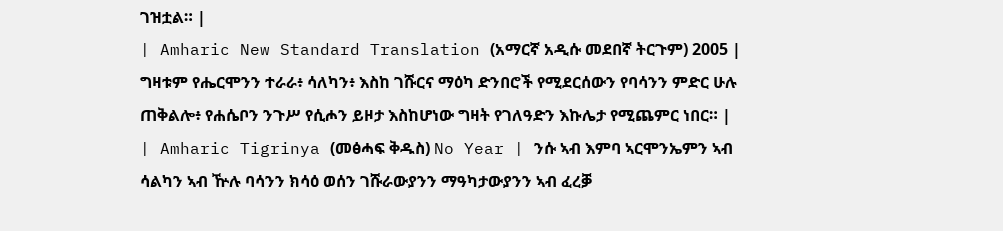ገዝቷል። |
| Amharic New Standard Translation (አማርኛ አዲሱ መደበኛ ትርጉም) 2005 | ግዛቱም የሔርሞንን ተራራ፥ ሳለካን፥ እስከ ገሹርና ማዕካ ድንበሮች የሚደርሰውን የባሳንን ምድር ሁሉ ጠቅልሎ፥ የሐሴቦን ንጉሥ የሲሖን ይዞታ እስከሆነው ግዛት የገለዓድን እኩሌታ የሚጨምር ነበር። |
| Amharic Tigrinya (መፅሓፍ ቅዱስ) No Year | ንሱ ኣብ እምባ ኣርሞንኤምን ኣብ ሳልካን ኣብ ዅሉ ባሳንን ክሳዕ ወሰን ገሹራውያንን ማዓካታውያንን ኣብ ፈረቓ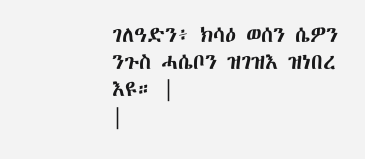ገለዓድን፥ ክሳዕ ወሰን ሴዎን ንጉስ ሓሴቦን ዝገዝእ ዝነበረ እዩ። |
|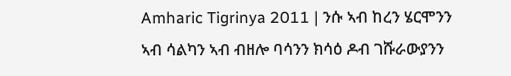Amharic Tigrinya 2011 | ንሱ ኣብ ከረን ሄርሞንን ኣብ ሳልካን ኣብ ብዘሎ ባሳንን ክሳዕ ዶብ ገሹራውያንን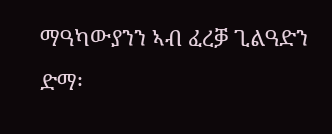ማዓካውያንን ኣብ ፈረቓ ጊልዓድን ድማ፡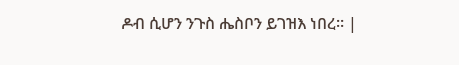ዶብ ሲሆን ንጉስ ሔስቦን ይገዝእ ነበረ። |